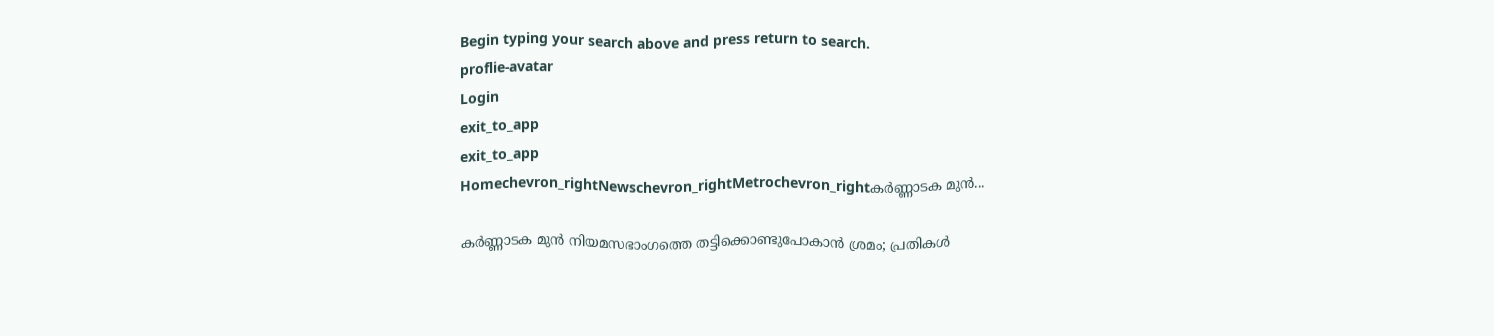Begin typing your search above and press return to search.
proflie-avatar
Login
exit_to_app
exit_to_app
Homechevron_rightNewschevron_rightMetrochevron_rightകർണ്ണാടക മുൻ...

കർണ്ണാടക മുൻ നിയമസഭാംഗത്തെ തട്ടിക്കൊണ്ടുപോകാൻ ശ്രമം; പ്രതികൾ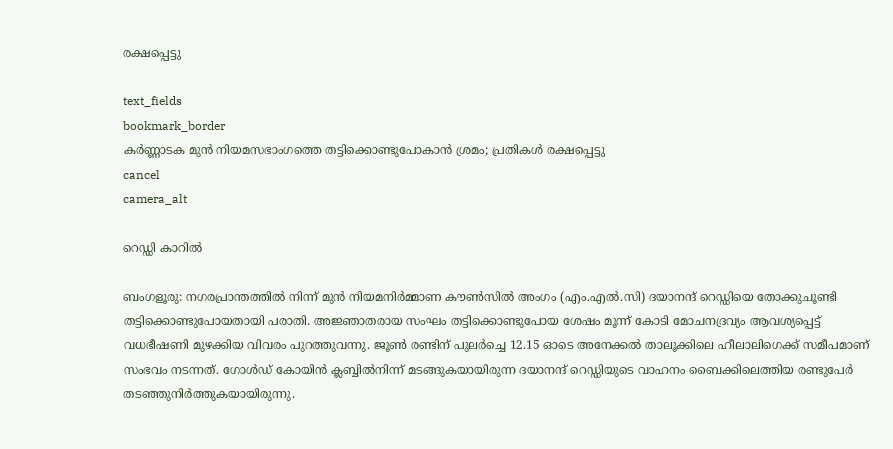രക്ഷപ്പെട്ടു

text_fields
bookmark_border
കർണ്ണാടക മുൻ നിയമസഭാംഗത്തെ തട്ടിക്കൊണ്ടുപോകാൻ ശ്രമം; പ്രതികൾ രക്ഷപ്പെട്ടു
cancel
camera_alt

റെഡ്ഡി കാറിൽ

ബംഗളൂരു: നഗരപ്രാന്തത്തിൽ നിന്ന് മുൻ നിയമനിർമ്മാണ കൗൺസിൽ അംഗം (എം.എൽ.സി) ദയാനന്ദ് റെഡ്ഡിയെ തോക്കുചൂണ്ടി തട്ടിക്കൊണ്ടുപോയതായി പരാതി. അജ്ഞാതരായ സംഘം തട്ടിക്കൊണ്ടുപോയ ശേഷം മൂന്ന് കോടി മോചനദ്രവ്യം ആവശ്യപ്പെട്ട് വധഭീഷണി മുഴക്കിയ വിവരം പുറത്തുവന്നു. ജൂൺ രണ്ടിന് പുലർച്ചെ 12.15 ഓടെ അനേക്കൽ താലൂക്കിലെ ഹീലാലിഗെക്ക് സമീപമാണ് സംഭവം നടന്നത്. ഗോൾഡ് കോയിൻ ക്ലബ്ബിൽനിന്ന് മടങ്ങുകയായിരുന്ന ദയാനന്ദ് റെഡ്ഡിയുടെ വാഹനം ബൈക്കിലെത്തിയ രണ്ടുപേർ തടഞ്ഞുനിർത്തുകയായിരുന്നു.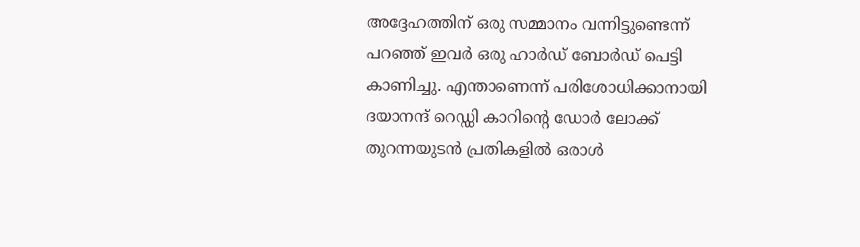അദ്ദേഹത്തിന് ഒരു സമ്മാനം വന്നിട്ടുണ്ടെന്ന് പറഞ്ഞ് ഇവർ ഒരു ഹാർഡ് ബോർഡ് പെട്ടി കാണിച്ചു. എന്താണെന്ന് പരിശോധിക്കാനായി ദയാനന്ദ് റെഡ്ഡി കാറിന്റെ ഡോർ ലോക്ക് തുറന്നയുടൻ പ്രതികളിൽ ഒരാൾ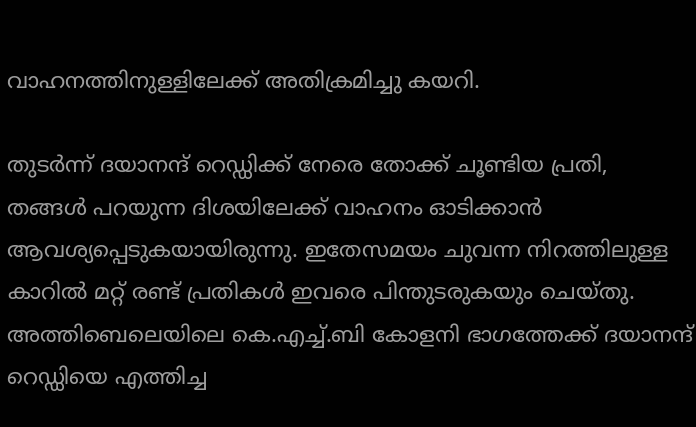വാഹനത്തിനുള്ളിലേക്ക് അതിക്രമിച്ചു കയറി.

തുടർന്ന് ദയാനന്ദ് റെഡ്ഡിക്ക് നേരെ തോക്ക് ചൂണ്ടിയ പ്രതി, തങ്ങൾ പറയുന്ന ദിശയിലേക്ക് വാഹനം ഓടിക്കാൻ ആവശ്യപ്പെടുകയായിരുന്നു. ഇതേസമയം ചുവന്ന നിറത്തിലുള്ള കാറിൽ മറ്റ് രണ്ട് പ്രതികൾ ഇവരെ പിന്തുടരുകയും ചെയ്തു. അത്തിബെലെയിലെ കെ.എച്ച്.ബി കോളനി ഭാഗത്തേക്ക് ദയാനന്ദ് റെഡ്ഡിയെ എത്തിച്ച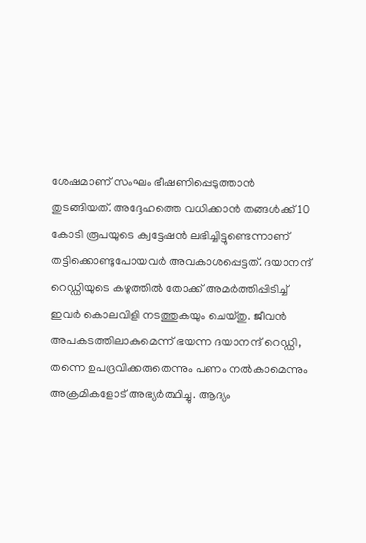ശേഷമാണ് സംഘം ഭീഷണിപ്പെടുത്താൻ തുടങ്ങിയത്. അദ്ദേഹത്തെ വധിക്കാൻ തങ്ങൾക്ക് 10 കോടി രൂപയുടെ ക്വട്ടേഷൻ ലഭിച്ചിട്ടുണ്ടെന്നാണ് തട്ടിക്കൊണ്ടുപോയവർ അവകാശപ്പെട്ടത്. ദയാനന്ദ് റെഡ്ഡിയുടെ കഴുത്തിൽ തോക്ക് അമർത്തിപ്പിടിച്ച് ഇവർ കൊലവിളി നടത്തുകയും ചെയ്തു. ജീവൻ അപകടത്തിലാകുമെന്ന് ഭയന്ന ദയാനന്ദ് റെഡ്ഡി, തന്നെ ഉപദ്രവിക്കരുതെന്നും പണം നൽകാമെന്നും അക്രമികളോട് അഭ്യർത്ഥിച്ചു. ആദ്യം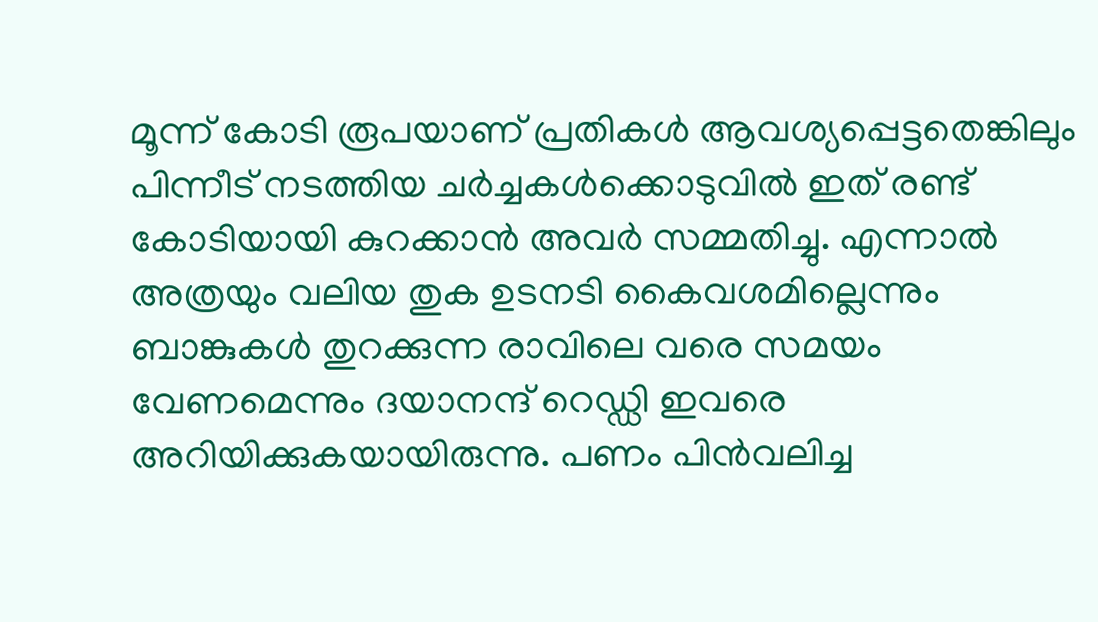മൂന്ന് കോടി രൂപയാണ് പ്രതികൾ ആവശ്യപ്പെട്ടതെങ്കിലും പിന്നീട് നടത്തിയ ചർച്ചകൾക്കൊടുവിൽ ഇത് രണ്ട് കോടിയായി കുറക്കാൻ അവർ സമ്മതിച്ചു. എന്നാൽ അത്രയും വലിയ തുക ഉടനടി കൈവശമില്ലെന്നും ബാങ്കുകൾ തുറക്കുന്ന രാവിലെ വരെ സമയം വേണമെന്നും ദയാനന്ദ് റെഡ്ഡി ഇവരെ അറിയിക്കുകയായിരുന്നു. പണം പിൻവലിച്ച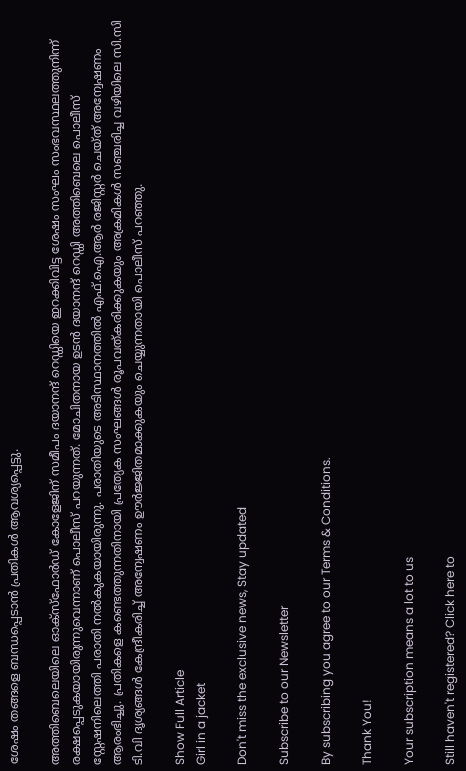ശേഷം തങ്ങളെ ബന്ധപ്പെടാൻ പ്രതികൾ ആവശ്യപ്പെട്ടു.

അത്തിബെലെയിലെ ഓക്സ്ഫോർഡ് കോളേജിന് സമീപം ദയാനന്ദ് റെഡ്ഡിയെ ഇറക്കിവിട്ട ശേഷം സംഘം സംഭവസ്ഥലത്തുനിന്ന് രക്ഷപ്പെടുകയായിരുന്നുവെന്നാണ് പൊലീസ് പറയുന്നത്. മോചിതനായ ഉടൻ ദയാനന്ദ് റെഡ്ഡി അത്തിബെലെ പൊലീസ് സ്റ്റേഷനിലെത്തി പരാതി നൽകുകയായിരുന്നു. പരാതിയുടെ അടിസ്ഥാനത്തിൽ എഫ്.ഐ.ആർ രജിസ്റ്റർ ചെയ്ത് അന്വേഷണം ആരംഭിച്ചു. പ്രതികളെ കണ്ടെത്തുന്നതിനായി പ്രത്യേക സംഘങ്ങൾ രൂപവത്കരിക്കുകയും അക്രമികൾ സഞ്ചരിച്ച വഴിയിലെ സി.സി ടി.വി ദൃശ്യങ്ങൾ കേന്ദ്രീകരിച്ച് അന്വേഷണം ഊർജ്ജിതമാക്കുകയും ചെയ്യുന്നതായി പൊലീസ് പറഞ്ഞു.

Show Full Article
Girl in a jacket

Don't miss the exclusive news, Stay updated

Subscribe to our Newsletter

By subscribing you agree to our Terms & Conditions.

Thank You!

Your subscription means a lot to us

Still haven't registered? Click here to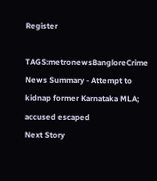Register

TAGS:metronewsBangloreCrime
News Summary - Attempt to kidnap former Karnataka MLA; accused escaped
Next Story